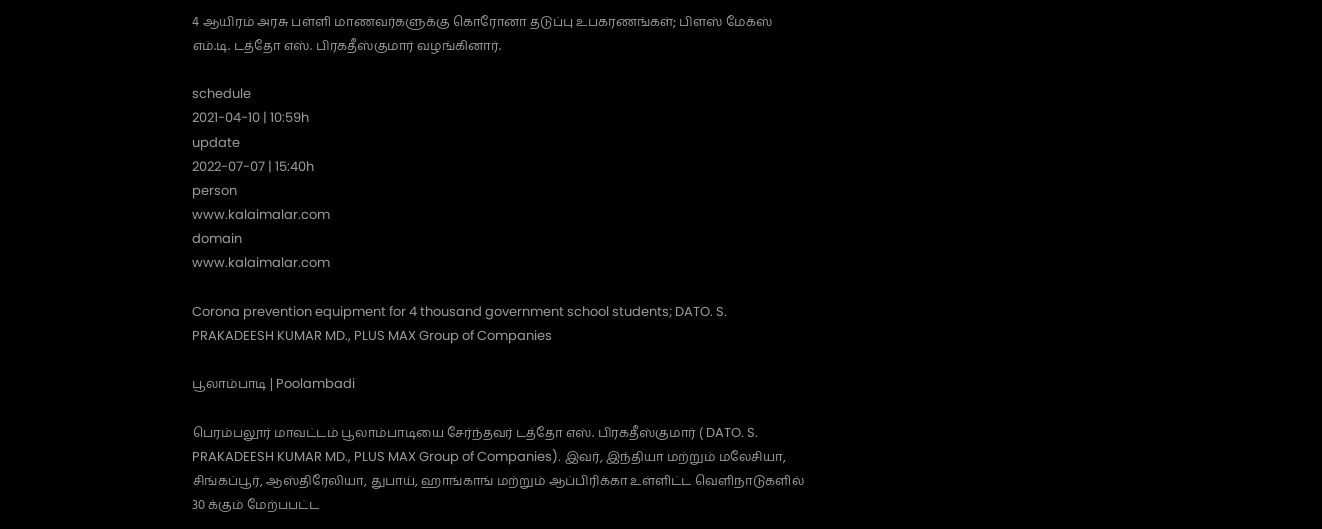4 ஆயிரம் அரசு பள்ளி மாணவர்களுக்கு கொரோனா தடுப்பு உபகரணங்கள்; பிளஸ் மேக்ஸ் எம்.டி. டத்தோ எஸ். பிரகதீஸ்குமார் வழங்கினார்.

schedule
2021-04-10 | 10:59h
update
2022-07-07 | 15:40h
person
www.kalaimalar.com
domain
www.kalaimalar.com

Corona prevention equipment for 4 thousand government school students; DATO. S. PRAKADEESH KUMAR MD., PLUS MAX Group of Companies

பூலாம்பாடி | Poolambadi

பெரம்பலூர் மாவட்டம் பூலாம்பாடியை சேர்ந்தவர் டத்தோ எஸ். பிரகதீஸ்குமார் ( DATO. S. PRAKADEESH KUMAR MD., PLUS MAX Group of Companies). இவர், இந்தியா மற்றும் மலேசியா, சிங்கப்பூர், ஆஸ்திரேலியா, துபாய், ஹாங்காங் மற்றும் ஆப்பிரிக்கா உள்ளிட்ட வெளிநாடுகளில் 30 க்கும் மேற்பபட்ட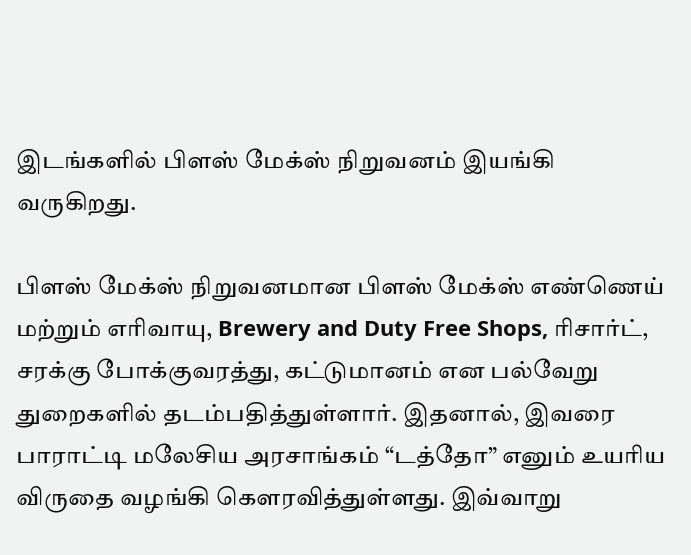இடங்களில் பிளஸ் மேக்ஸ் நிறுவனம் இயங்கி வருகிறது.

பிளஸ் மேக்ஸ் நிறுவனமான பிளஸ் மேக்ஸ் எண்ணெய் மற்றும் எரிவாயு, Brewery and Duty Free Shops, ரிசார்ட், சரக்கு போக்குவரத்து, கட்டுமானம் என பல்வேறு
துறைகளில் தடம்பதித்துள்ளார். இதனால், இவரை பாராட்டி மலேசிய அரசாங்கம் “டத்தோ” எனும் உயரிய விருதை வழங்கி கௌரவித்துள்ளது. இவ்வாறு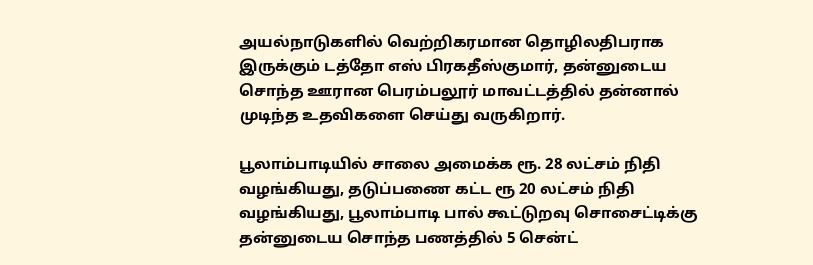அயல்நாடுகளில் வெற்றிகரமான தொழிலதிபராக இருக்கும் டத்தோ எஸ் பிரகதீஸ்குமார், தன்னுடைய சொந்த ஊரான பெரம்பலூர் மாவட்டத்தில் தன்னால் முடிந்த உதவிகளை செய்து வருகிறார்.

பூலாம்பாடியில் சாலை அமைக்க ரூ. 28 லட்சம் நிதி வழங்கியது, தடுப்பணை கட்ட ரூ 20 லட்சம் நிதி வழங்கியது, பூலாம்பாடி பால் கூட்டுறவு சொசைட்டிக்கு தன்னுடைய சொந்த பணத்தில் 5 சென்ட்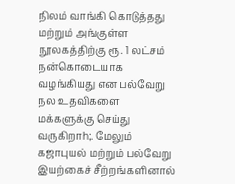நிலம் வாங்கி கொடுத்தது மற்றும் அங்குள்ள நூலகத்திற்கு ரூ. 1 லட்சம் நன்கொடையாக வழங்கியது என பல்வேறு நல உதவிகளை மக்களுக்கு செய்து வருகிறாh;. மேலும் கஜாபுயல் மற்றும் பல்வேறு இயற்கைச் சீற்றங்களினால்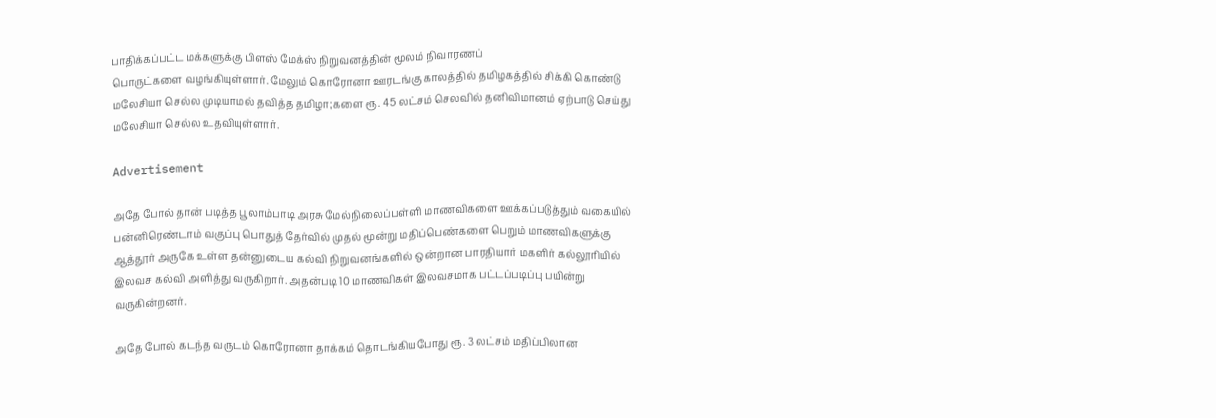பாதிக்கப்பட்ட மக்களுக்கு பிளஸ் மேக்ஸ் நிறுவனத்தின் மூலம் நிவாரணப்
பொருட்களை வழங்கியுள்ளார். மேலும் கொரோனா ஊரடங்கு காலத்தில் தமிழகத்தில் சிக்கி கொண்டு மலேசியா செல்ல முடியாமல் தவித்த தமிழா;களை ரூ. 45 லட்சம் செலவில் தனிவிமானம் ஏற்பாடு செய்து மலேசியா செல்ல உதவியுள்ளார்.

Advertisement

அதே போல் தான் படித்த பூலாம்பாடி அரசு மேல்நிலைப்பள்ளி மாணவிகளை ஊக்கப்படுத்தும் வகையில் பன்னிரெண்டாம் வகுப்பு பொதுத் தேர்வில் முதல் மூன்று மதிப்பெண்களை பெறும் மாணவிகளுக்கு ஆத்தூர் அருகே உள்ள தன்னுடைய கல்வி நிறுவனங்களில் ஒன்றான பாரதியார் மகளிர் கல்லூரியில் இலவச கல்வி அளித்து வருகிறார். அதன்படி 10 மாணவிகள் இலவசமாக பட்டப்படிப்பு பயின்று வருகின்றனர்.

அதே போல் கடந்த வருடம் கொரோனா தாக்கம் தொடங்கியபோது ரூ. 3 லட்சம் மதிப்பிலான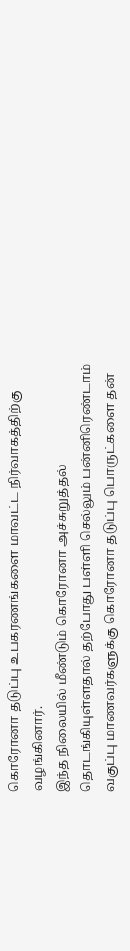கொரோனா தடுப்பு உபகரணங்களை மாவட்ட நிர்வாகத்திற்கு வழங்கினார்.
இந்த நிலையில் மீண்டும் கொரோனா அச்சுறுத்தல் தொடங்கியுள்ளதால் தற்போது பள்ளி செல்லும் பன்னிரெண்டாம் வகுப்பு மாணவர்களுக்கு கொரோனா தடுப்பு பொருட்களை தன்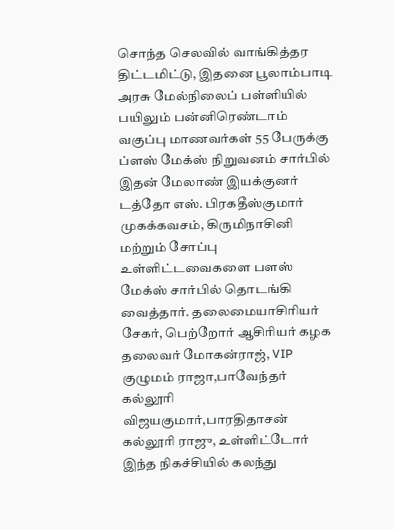சொந்த செலவில் வாங்கித்தர திட்டமிட்டு, இதனை பூலாம்பாடி அரசு மேல்நிலைப் பள்ளியில் பயிலும் பன்னிரெண்டாம் வகுப்பு மாணவர்கள் 55 பேருக்கு ப்ளஸ் மேக்ஸ் நிறுவனம் சார்பில் இதன் மேலாண் இயக்குனர் டத்தோ எஸ். பிரகதீஸ்குமார் முகக்கவசம், கிருமிநாசினி மற்றும் சோப்பு உள்ளிட்டவைகளை பளஸ் மேக்ஸ் சார்பில் தொடங்கி வைத்தார். தலைமையாசிரியர் சேகர், பெற்றோர் ஆசிரியர் கழக தலைவர் மோகன்ராஜ், VIP குழுமம் ராஜா,பாவேந்தர் கல்லூரி விஜயகுமார்,பாரதிதாசன் கல்லூரி ராஜு, உள்ளிட்டோர் இந்த நிகச்சியில் கலந்து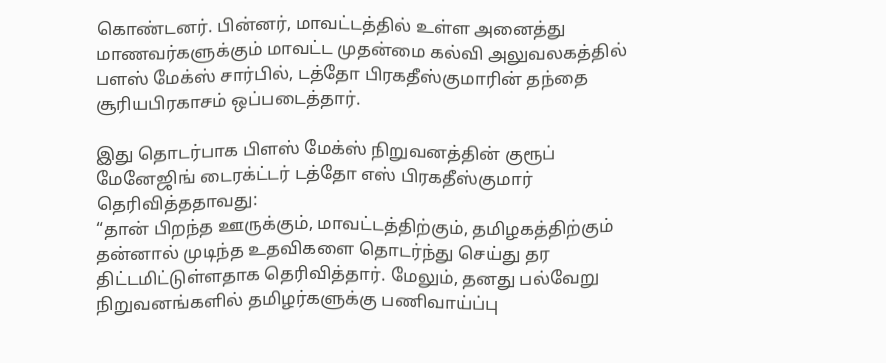கொண்டனர். பின்னர், மாவட்டத்தில் உள்ள அனைத்து மாணவர்களுக்கும் மாவட்ட முதன்மை கல்வி அலுவலகத்தில் பளஸ் மேக்ஸ் சார்பில், டத்தோ பிரகதீஸ்குமாரின் தந்தை சூரியபிரகாசம் ஒப்படைத்தார்.

இது தொடர்பாக பிளஸ் மேக்ஸ் நிறுவனத்தின் குரூப் மேனேஜிங் டைரக்ட்டர் டத்தோ எஸ் பிரகதீஸ்குமார் தெரிவித்ததாவது:
“தான் பிறந்த ஊருக்கும், மாவட்டத்திற்கும், தமிழகத்திற்கும் தன்னால் முடிந்த உதவிகளை தொடர்ந்து செய்து தர திட்டமிட்டுள்ளதாக தெரிவித்தார். மேலும், தனது பல்வேறு நிறுவனங்களில் தமிழர்களுக்கு பணிவாய்ப்பு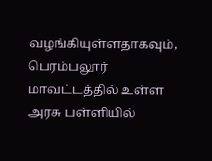வழங்கியுள்ளதாகவும், பெரம்பலூர் மாவட்டத்தில் உள்ள அரசு பள்ளியில்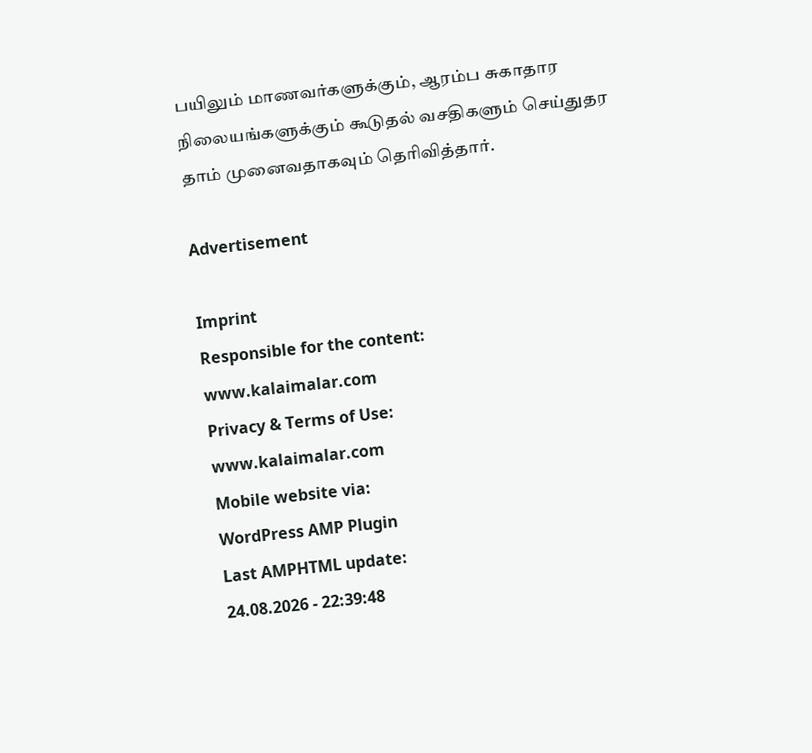பயிலும் மாணவர்களுக்கும், ஆரம்ப சுகாதார நிலையங்களுக்கும் கூடுதல் வசதிகளும் செய்துதர தாம் முனைவதாகவும் தெரிவித்தார்.

Advertisement

Imprint
Responsible for the content:
www.kalaimalar.com
Privacy & Terms of Use:
www.kalaimalar.com
Mobile website via:
WordPress AMP Plugin
Last AMPHTML update:
24.08.2026 - 22:39:48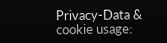Privacy-Data & cookie usage: